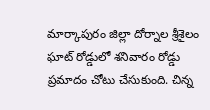మార్కాపురం జిల్లా దోర్నాల శ్రీశైలం ఘాట్ రోడ్డులో శనివారం రోడ్డు ప్రమాదం చోటు చేసుకుంది. చిన్న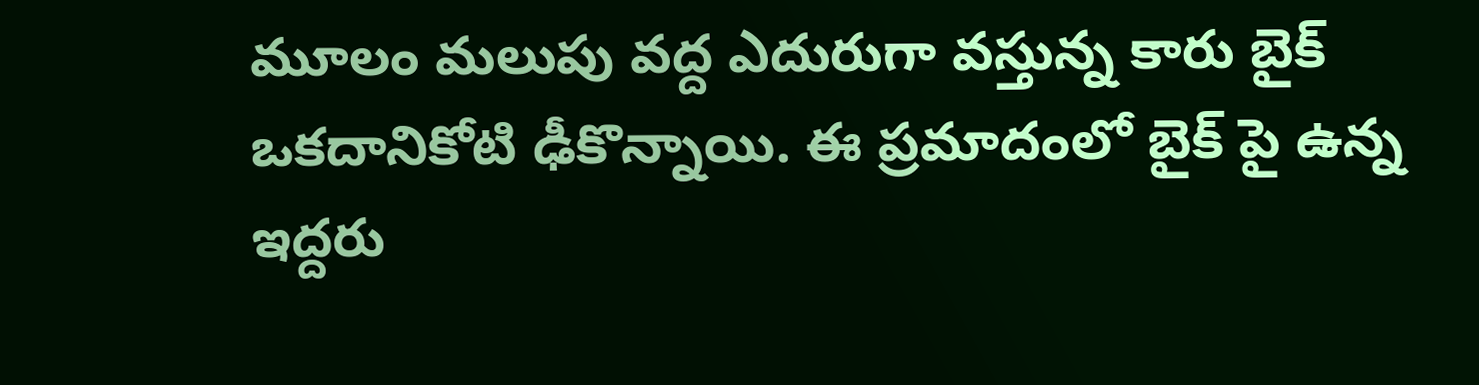మూలం మలుపు వద్ద ఎదురుగా వస్తున్న కారు బైక్ ఒకదానికోటి ఢీకొన్నాయి. ఈ ప్రమాదంలో బైక్ పై ఉన్న ఇద్దరు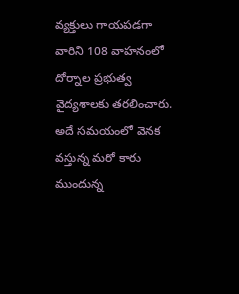వ్యక్తులు గాయపడగా వారిని 108 వాహనంలో దోర్నాల ప్రభుత్వ వైద్యశాలకు తరలించారు. అదే సమయంలో వెనక వస్తున్న మరో కారు ముందున్న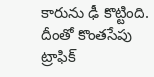కారును ఢీ కొట్టింది. దీంతో కొంతసేపు ట్రాఫిక్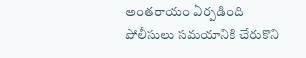అంతరాయం ఏర్పడింది పోలీసులు సమయానికి చేరుకొని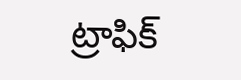ట్రాఫిక్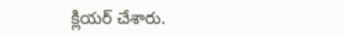క్లియర్ చేశారు.